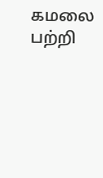கமலை பற்றி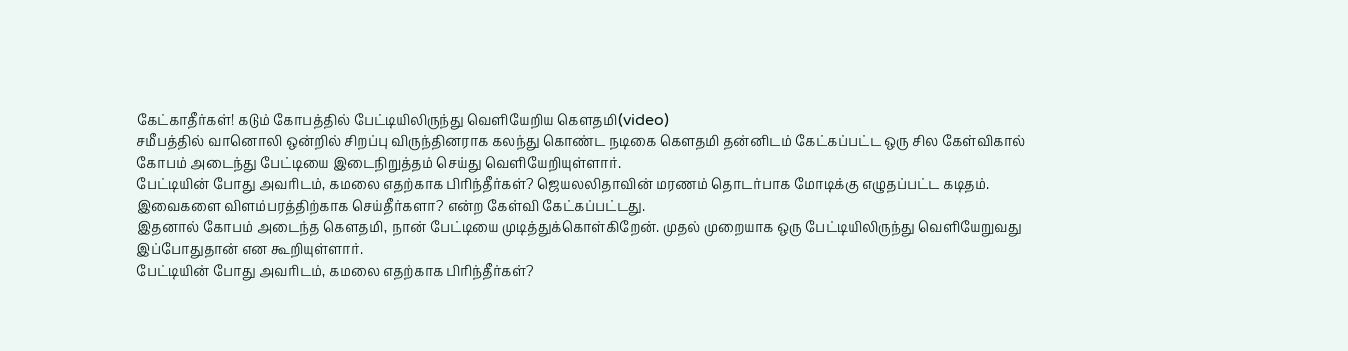கேட்காதீர்கள்! கடும் கோபத்தில் பேட்டியிலிருந்து வெளியேறிய கௌதமி(video)
சமீபத்தில் வானொலி ஒன்றில் சிறப்பு விருந்தினராக கலந்து கொண்ட நடிகை கௌதமி தன்னிடம் கேட்கப்பட்ட ஒரு சில கேள்விகால் கோபம் அடைந்து பேட்டியை இடைநிறுத்தம் செய்து வெளியேறியுள்ளார்.
பேட்டியின் போது அவரிடம், கமலை எதற்காக பிரிந்தீர்கள்? ஜெயலலிதாவின் மரணம் தொடர்பாக மோடிக்கு எழுதப்பட்ட கடிதம். இவைகளை விளம்பரத்திற்காக செய்தீர்களா? என்ற கேள்வி கேட்கப்பட்டது.
இதனால் கோபம் அடைந்த கௌதமி, நான் பேட்டியை முடித்துக்கொள்கிறேன். முதல் முறையாக ஒரு பேட்டியிலிருந்து வெளியேறுவது இப்போதுதான் என கூறியுள்ளார்.
பேட்டியின் போது அவரிடம், கமலை எதற்காக பிரிந்தீர்கள்?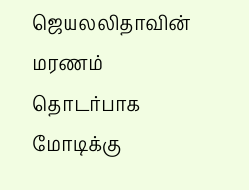ஜெயலலிதாவின் மரணம் தொடர்பாக மோடிக்கு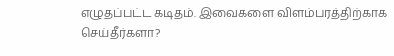எழுதப்பட்ட கடிதம். இவைகளை விளம்பரத்திற்காக செய்தீர்களா?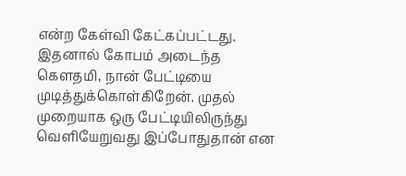என்ற கேள்வி கேட்கப்பட்டது.
இதனால் கோபம் அடைந்த கௌதமி, நான் பேட்டியை முடித்துக்கொள்கிறேன். முதல் முறையாக ஒரு பேட்டியிலிருந்து வெளியேறுவது இப்போதுதான் என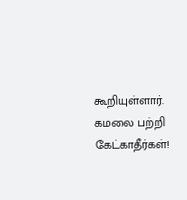கூறியுள்ளார்.
கமலை பற்றி கேட்காதீர்கள்!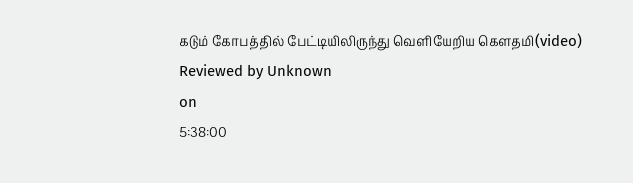கடும் கோபத்தில் பேட்டியிலிருந்து வெளியேறிய கௌதமி(video)
Reviewed by Unknown
on
5:38:00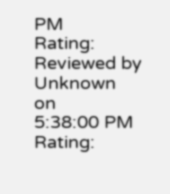PM
Rating:
Reviewed by Unknown
on
5:38:00 PM
Rating: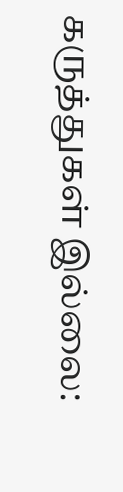கருத்துகள் இல்லை: